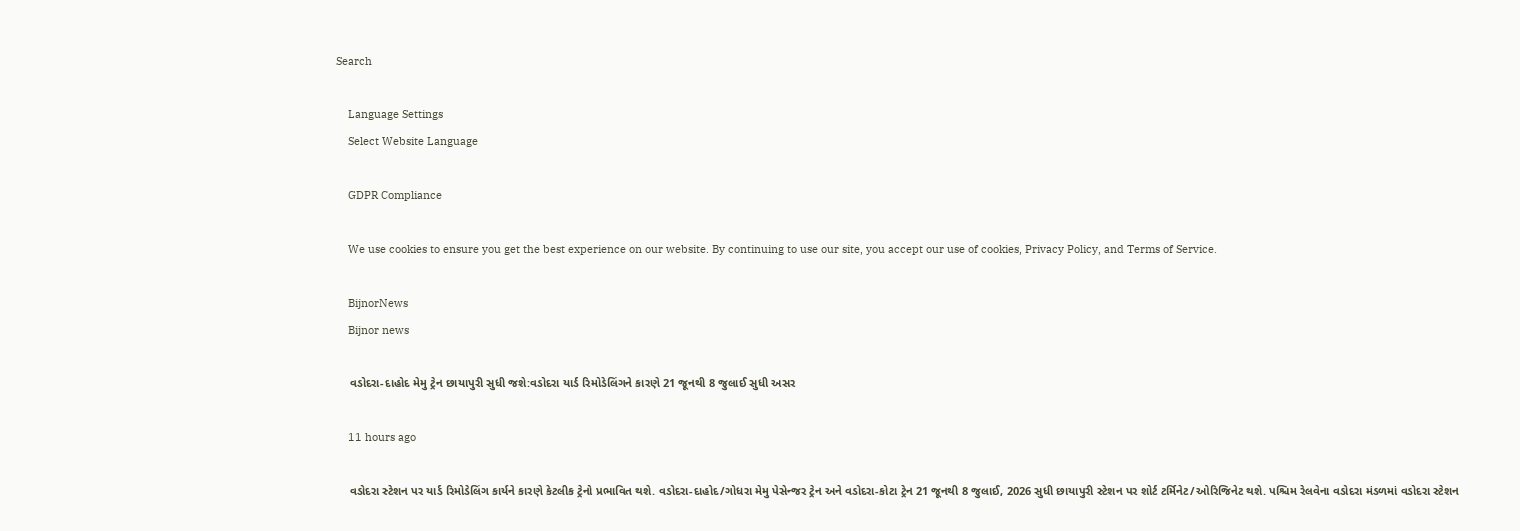Search

    Language Settings
    Select Website Language

    GDPR Compliance

    We use cookies to ensure you get the best experience on our website. By continuing to use our site, you accept our use of cookies, Privacy Policy, and Terms of Service.

    BijnorNews
    Bijnor news

    વડોદરા-દાહોદ મેમુ ટ્રેન છાયાપુરી સુધી જશે:વડોદરા યાર્ડ રિમોડેલિંગને કારણે 21 જૂનથી 8 જુલાઈ સુધી અસર

    11 hours ago

    વડોદરા સ્ટેશન પર યાર્ડ રિમોડેલિંગ કાર્યને કારણે કેટલીક ટ્રેનો પ્રભાવિત થશે. વડોદરા-દાહોદ/ગોધરા મેમુ પેસેન્જર ટ્રેન અને વડોદરા-કોટા ટ્રેન 21 જૂનથી 8 જુલાઈ, 2026 સુધી છાયાપુરી સ્ટેશન પર શોર્ટ ટર્મિનેટ/ઓરિજિનેટ થશે. પશ્ચિમ રેલવેના વડોદરા મંડળમાં વડોદરા સ્ટેશન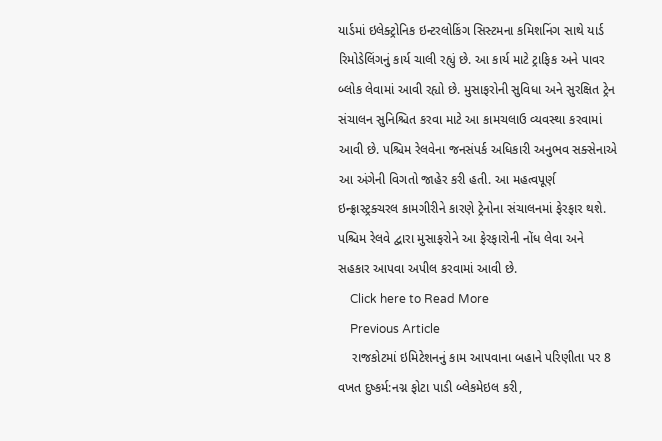યાર્ડમાં ઇલેક્ટ્રોનિક ઇન્ટરલોકિંગ સિસ્ટમના કમિશનિંગ સાથે યાર્ડ રિમોડેલિંગનું કાર્ય ચાલી રહ્યું છે. આ કાર્ય માટે ટ્રાફિક અને પાવર બ્લોક લેવામાં આવી રહ્યો છે. મુસાફરોની સુવિધા અને સુરક્ષિત ટ્રેન સંચાલન સુનિશ્ચિત કરવા માટે આ કામચલાઉ વ્યવસ્થા કરવામાં આવી છે. પશ્ચિમ રેલવેના જનસંપર્ક અધિકારી અનુભવ સક્સેનાએ આ અંગેની વિગતો જાહેર કરી હતી. આ મહત્વપૂર્ણ ઇન્ફ્રાસ્ટ્રક્ચરલ કામગીરીને કારણે ટ્રેનોના સંચાલનમાં ફેરફાર થશે. પશ્ચિમ રેલવે દ્વારા મુસાફરોને આ ફેરફારોની નોંધ લેવા અને સહકાર આપવા અપીલ કરવામાં આવી છે.
    Click here to Read More
    Previous Article
    રાજકોટમાં ઇમિટેશનનું કામ આપવાના બહાને પરિણીતા પર 8 વખત દુષ્કર્મ:નગ્ન ફોટા પાડી બ્લેકમેઇલ કરી,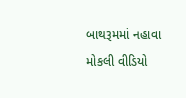બાથરૂમમાં નહાવા મોકલી વીડિયો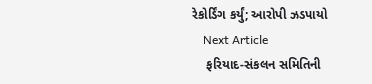રેકોર્ડિંગ કર્યું; આરોપી ઝડપાયો
    Next Article
    ફરિયાદ-સંકલન સમિતિની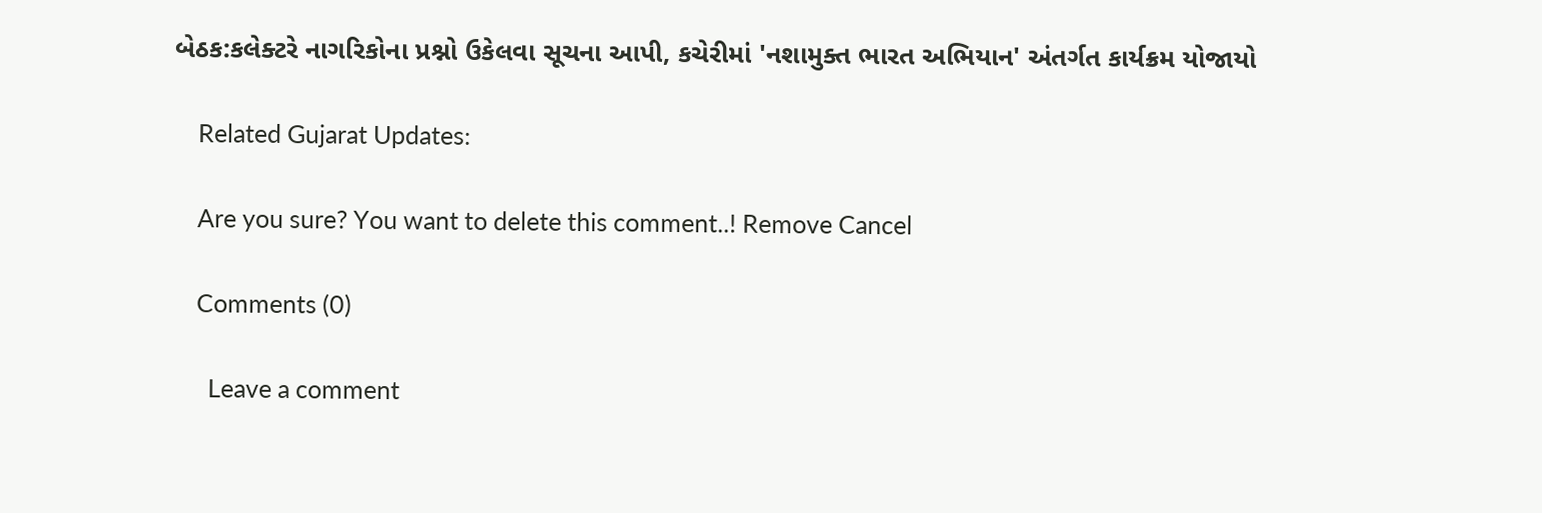બેઠક:કલેક્ટરે નાગરિકોના પ્રશ્નો ઉકેલવા સૂચના આપી, કચેરીમાં 'નશામુક્ત ભારત અભિયાન' અંતર્ગત કાર્યક્રમ યોજાયો

    Related Gujarat Updates:

    Are you sure? You want to delete this comment..! Remove Cancel

    Comments (0)

      Leave a comment